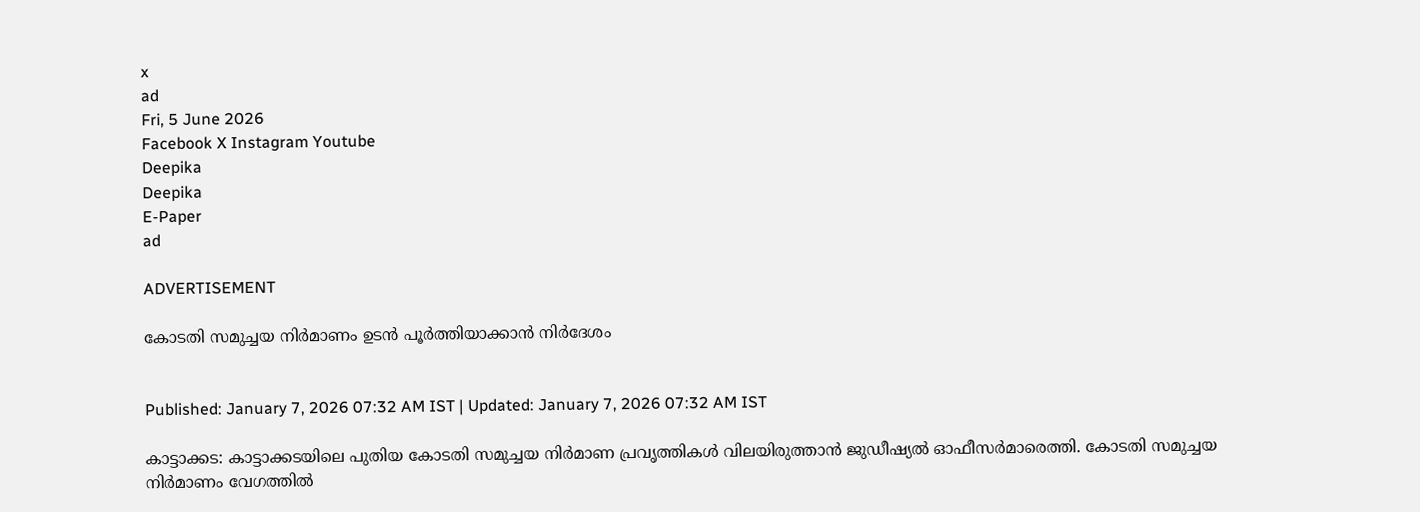x
ad
Fri, 5 June 2026
Facebook X Instagram Youtube
Deepika
Deepika
E-Paper
ad

ADVERTISEMENT

കോടതി സമുച്ചയ നിർമാണം ഉടൻ പൂർത്തിയാക്കാൻ നിർദേശം


Published: January 7, 2026 07:32 AM IST | Updated: January 7, 2026 07:32 AM IST

കാട്ടാക്കട: കാട്ടാക്കടയിലെ പുതിയ കോടതി സമുച്ചയ നിർമാണ പ്രവൃത്തികൾ വിലയിരുത്താൻ ജുഡീഷ്യൽ ഓഫീസർമാരെത്തി. കോടതി സമുച്ചയ നിർമാണം വേഗത്തിൽ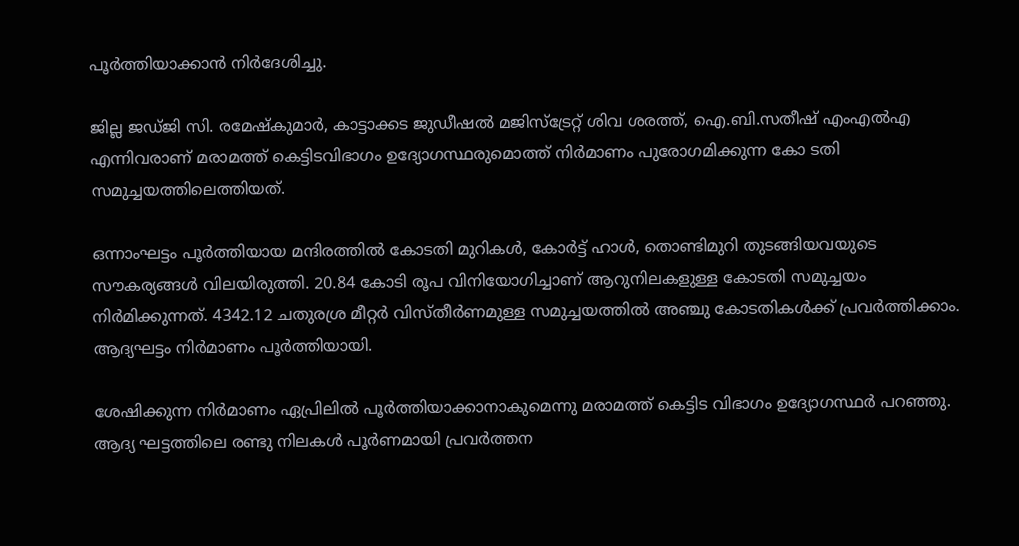പൂർത്തിയാക്കാൻ നിർദേശിച്ചു.

ജില്ല ജഡ്ജി സി. രമേഷ്കുമാർ, കാട്ടാക്കട ജുഡീഷൽ മജിസ്ട്രേറ്റ് ശിവ ശരത്ത്, ഐ.ബി.സതീഷ് എംഎൽഎ എന്നിവരാണ് മരാമത്ത് കെട്ടിടവിഭാഗം ഉദ്യോഗസ്ഥരുമൊത്ത് നിർമാണം പുരോഗമിക്കുന്ന കോ ടതി സമുച്ചയത്തിലെത്തിയത്.

ഒന്നാംഘട്ടം പൂർത്തിയായ മന്ദിരത്തിൽ കോടതി മുറികൾ, കോർട്ട് ഹാൾ, തൊണ്ടിമുറി തുടങ്ങിയവയുടെ സൗകര്യങ്ങൾ വിലയിരുത്തി. 20.84 കോടി രൂപ വിനിയോഗിച്ചാണ് ആറുനിലകളുള്ള കോടതി സമുച്ചയം നിർമിക്കുന്നത്. 4342.12 ചതുരശ്ര മീറ്റർ വിസ്തീർണമുള്ള സമുച്ചയത്തിൽ അഞ്ചു കോടതികൾക്ക് പ്രവർത്തിക്കാം. ആദ്യഘട്ടം നിർമാണം പൂർത്തിയായി.

ശേഷിക്കുന്ന നിർമാണം ഏപ്രിലിൽ പൂർത്തിയാക്കാനാകുമെന്നു മരാമത്ത് കെട്ടിട വിഭാഗം ഉദ്യോഗസ്ഥർ പറഞ്ഞു. ആദ്യ ഘട്ടത്തിലെ രണ്ടു നിലകൾ പൂർണമായി പ്രവർത്തന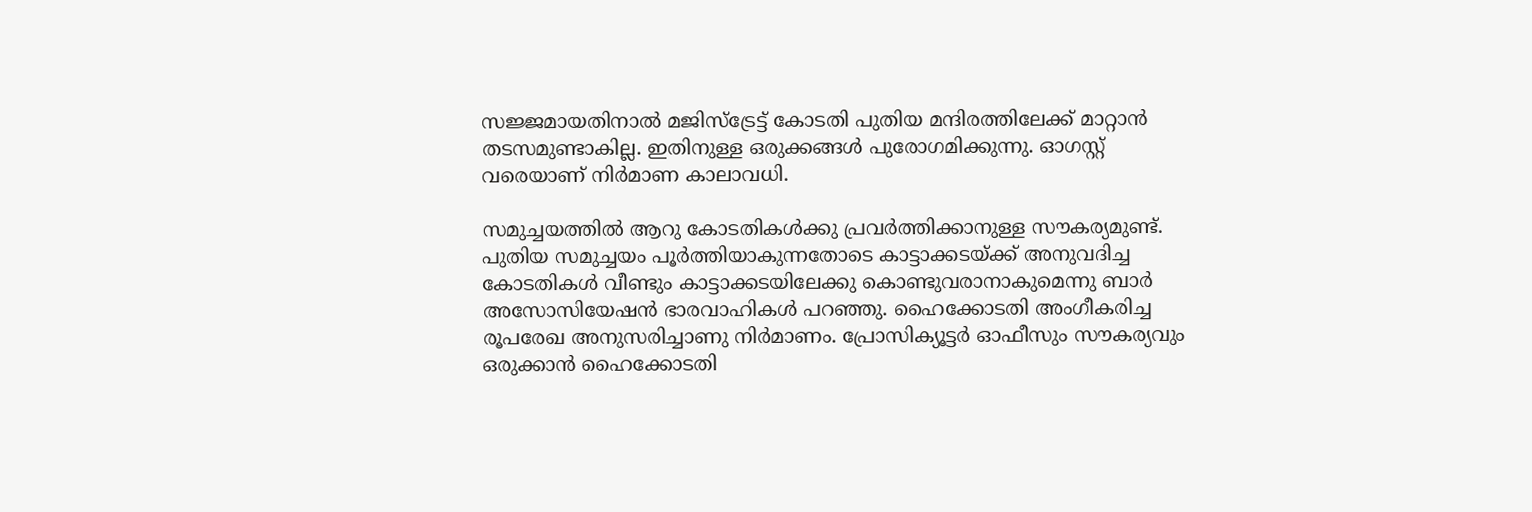സജ്ജമായതിനാൽ മജിസ്ട്രേട്ട് കോടതി പുതിയ മന്ദിരത്തിലേക്ക് മാറ്റാൻ തടസമുണ്ടാകില്ല. ഇതിനുള്ള ഒരുക്കങ്ങൾ പുരോഗമിക്കുന്നു. ഓഗസ്റ്റ് വരെയാണ് നിർമാണ കാലാവധി.

സമുച്ചയത്തിൽ ആറു കോടതികൾക്കു പ്രവർത്തിക്കാനുള്ള സൗകര്യമുണ്ട്. പുതിയ സമുച്ചയം പൂർത്തിയാകുന്നതോടെ കാട്ടാക്കടയ്ക്ക് അനുവദിച്ച കോടതികൾ വീണ്ടും കാട്ടാക്കടയിലേക്കു കൊണ്ടുവരാനാകുമെന്നു ബാർ അസോസിയേഷൻ ഭാരവാഹികൾ പറഞ്ഞു. ഹൈക്കോടതി അംഗീകരിച്ച രൂപരേഖ അനുസരിച്ചാണു നിർമാണം. പ്രോസിക്യൂട്ടർ ഓഫീസും സൗകര്യവും ഒരുക്കാൻ ഹൈക്കോടതി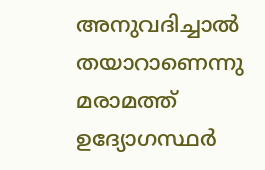അനുവദിച്ചാൽ തയാറാണെന്നു മരാമത്ത് ഉദ്യോഗസ്ഥർ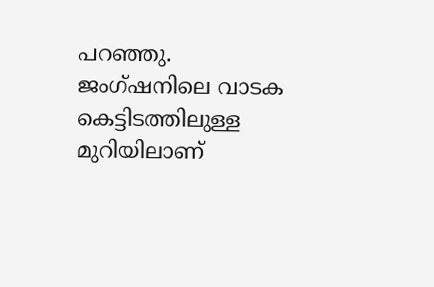പറഞ്ഞു. ജംഗ്ഷനിലെ വാടക കെട്ടിടത്തിലുള്ള മുറിയിലാണ്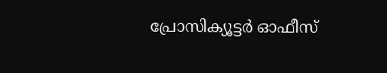പ്രോസിക്യൂട്ടർ ഓഫീസ്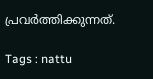പ്രവർത്തിക്കുന്നത്.

Tags : nattu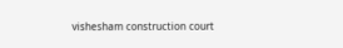vishesham construction court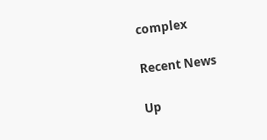complex

Recent News

Up